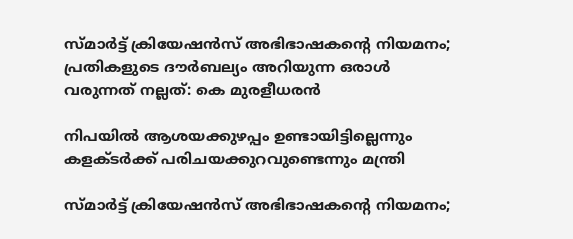സ്മാർട്ട് ക്രിയേഷൻസ് അഭിഭാഷകന്റെ നിയമനം; പ്രതികളുടെ ദൗർബല്യം അറിയുന്ന ഒരാൾ വരുന്നത് നല്ലത്: കെ മുരളീധരൻ

നിപയില്‍ ആശയക്കുഴപ്പം ഉണ്ടായിട്ടില്ലെന്നും കളക്ടര്‍ക്ക് പരിചയക്കുറവുണ്ടെന്നും മന്ത്രി

സ്മാർട്ട് ക്രിയേഷൻസ് അഭിഭാഷകന്റെ നിയമനം;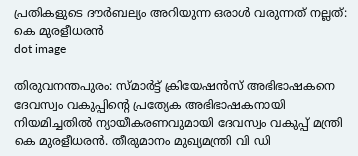പ്രതികളുടെ ദൗർബല്യം അറിയുന്ന ഒരാൾ വരുന്നത് നല്ലത്: കെ മുരളീധരൻ
dot image

തിരുവനന്തപുരം: സ്മാര്‍ട്ട് ക്രിയേഷന്‍സ് അഭിഭാഷകനെ ദേവസ്വം വകുപ്പിന്റെ പ്രത്യേക അഭിഭാഷകനായി നിയമിച്ചതില്‍ ന്യായീകരണവുമായി ദേവസ്വം വകുപ്പ് മന്ത്രി കെ മുരളീധരന്‍. തീരുമാനം മുഖ്യമന്ത്രി വി ഡി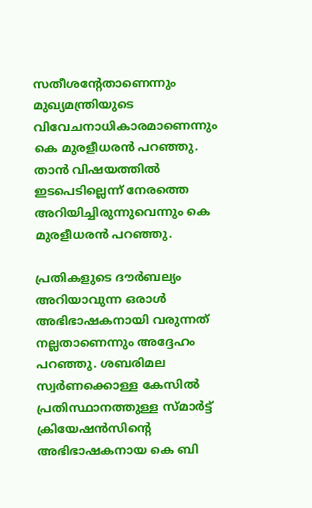സതീശന്റേതാണെന്നും മുഖ്യമന്ത്രിയുടെ വിവേചനാധികാരമാണെന്നും കെ മുരളീധരന്‍ പറഞ്ഞു. താന്‍ വിഷയത്തില്‍ ഇടപെടില്ലെന്ന് നേരത്തെ അറിയിച്ചിരുന്നുവെന്നും കെ മുരളീധരൻ പറഞ്ഞു.

പ്രതികളുടെ ദൗര്‍ബല്യം അറിയാവുന്ന ഒരാള്‍ അഭിഭാഷകനായി വരുന്നത് നല്ലതാണെന്നും അദ്ദേഹം പറഞ്ഞു. ശബരിമല സ്വര്‍ണക്കൊള്ള കേസില്‍ പ്രതിസ്ഥാനത്തുള്ള സ്മാര്‍ട്ട് ക്രിയേഷന്‍സിന്റെ അഭിഭാഷകനായ കെ ബി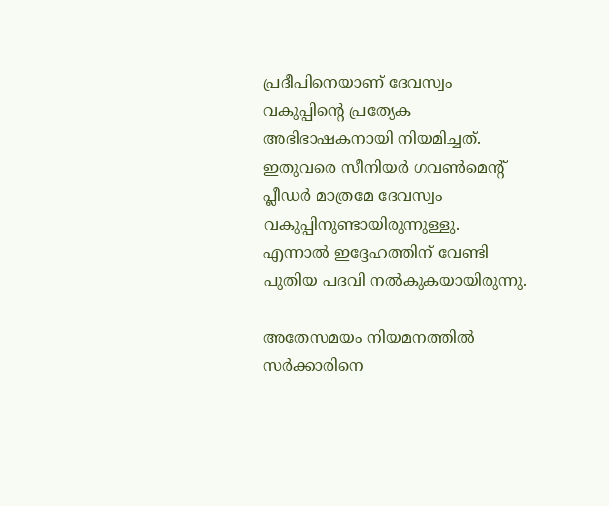പ്രദീപിനെയാണ് ദേവസ്വം വകുപ്പിന്റെ പ്രത്യേക അഭിഭാഷകനായി നിയമിച്ചത്. ഇതുവരെ സീനിയര്‍ ഗവണ്‍മെന്റ് പ്ലീഡര്‍ മാത്രമേ ദേവസ്വം വകുപ്പിനുണ്ടായിരുന്നുള്ളു. എന്നാല്‍ ഇദ്ദേഹത്തിന് വേണ്ടി പുതിയ പദവി നല്‍കുകയായിരുന്നു.

അതേസമയം നിയമനത്തിൽ സർക്കാരിനെ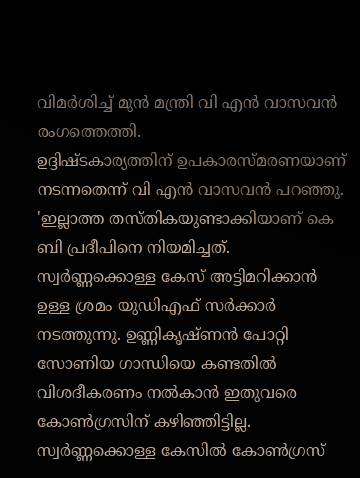വിമർശിച്ച് മുൻ മന്ത്രി വി എൻ വാസവൻ രംഗത്തെത്തി.
ഉദ്ദിഷ്ടകാര്യത്തിന് ഉപകാരസ്മരണയാണ് നടന്നതെന്ന് വി എൻ വാസവൻ പറഞ്ഞു. 'ഇല്ലാത്ത തസ്തികയുണ്ടാക്കിയാണ് കെ ബി പ്രദീപിനെ നിയമിച്ചത്. സ്വർണ്ണക്കൊള്ള കേസ് അട്ടിമറിക്കാൻ ഉള്ള ശ്രമം യുഡിഎഫ് സർക്കാർ നടത്തുന്നു. ഉണ്ണികൃഷ്ണൻ പോറ്റി സോണിയ ഗാന്ധിയെ കണ്ടതിൽ വിശദീകരണം നൽകാൻ ഇതുവരെ കോൺഗ്രസിന് കഴിഞ്ഞിട്ടില്ല. സ്വർണ്ണക്കൊള്ള കേസിൽ കോൺഗ്രസ്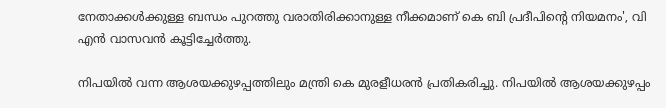നേതാക്കൾക്കുള്ള ബന്ധം പുറത്തു വരാതിരിക്കാനുള്ള നീക്കമാണ് കെ ബി പ്രദീപിന്റെ നിയമനം', വി എൻ വാസവൻ കൂട്ടിച്ചേർത്തു.

നിപയില്‍ വന്ന ആശയക്കുഴപ്പത്തിലും മന്ത്രി കെ മുരളീധരൻ പ്രതികരിച്ചു. നിപയില്‍ ആശയക്കുഴപ്പം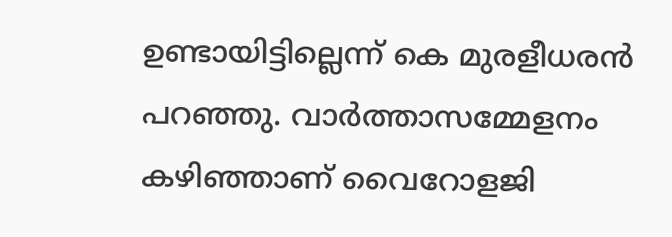ഉണ്ടായിട്ടില്ലെന്ന് കെ മുരളീധരന്‍ പറഞ്ഞു. വാര്‍ത്താസമ്മേളനം കഴിഞ്ഞാണ് വൈറോളജി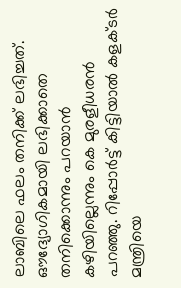ലാബിലെ ഫലം തനിക്ക് ലഭിച്ചത്. ഔദ്യോഗികമായി ലഭിക്കാതെ തനിക്കൊന്നും പറയാന്‍ കഴിയില്ലെന്നും കെ മുരളീധരന്‍ പറഞ്ഞു. റിപ്പോര്‍ട്ട് കിട്ടിയാല്‍ കളക്ടര്‍ മന്ത്രിയെ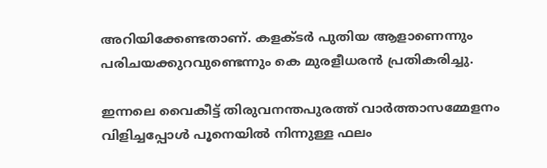അറിയിക്കേണ്ടതാണ്. കളക്ടര്‍ പുതിയ ആളാണെന്നും പരിചയക്കുറവുണ്ടെന്നും കെ മുരളീധരന്‍ പ്രതികരിച്ചു.

ഇന്നലെ വൈകീട്ട് തിരുവനന്തപുരത്ത് വാര്‍ത്താസമ്മേളനം വിളിച്ചപ്പോള്‍ പൂനെയില്‍ നിന്നുള്ള ഫലം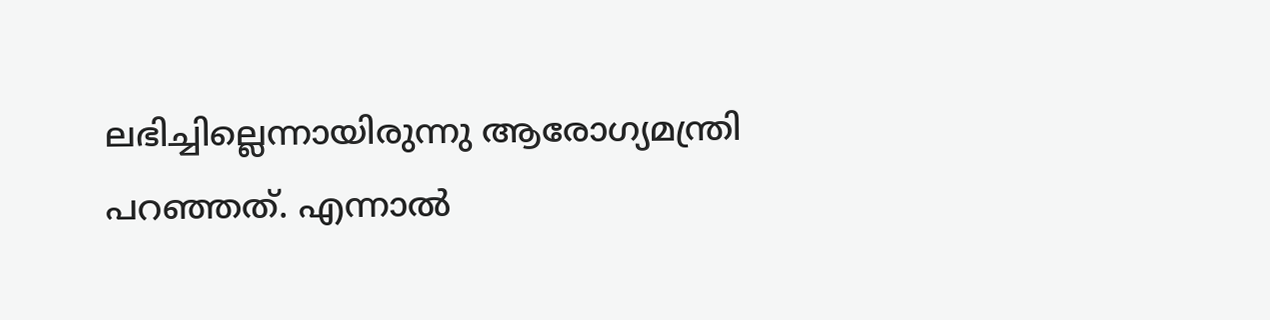ലഭിച്ചില്ലെന്നായിരുന്നു ആരോഗ്യമന്ത്രി പറഞ്ഞത്. എന്നാല്‍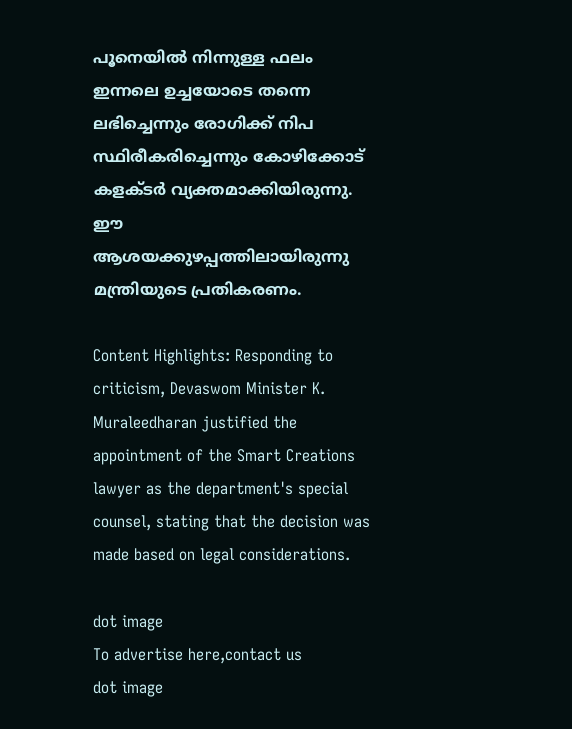പൂനെയില്‍ നിന്നുള്ള ഫലം ഇന്നലെ ഉച്ചയോടെ തന്നെ ലഭിച്ചെന്നും രോഗിക്ക് നിപ സ്ഥിരീകരിച്ചെന്നും കോഴിക്കോട് കളക്ടര്‍ വ്യക്തമാക്കിയിരുന്നു. ഈ ആശയക്കുഴപ്പത്തിലായിരുന്നു മന്ത്രിയുടെ പ്രതികരണം.

Content Highlights: Responding to criticism, Devaswom Minister K. Muraleedharan justified the appointment of the Smart Creations lawyer as the department's special counsel, stating that the decision was made based on legal considerations.

dot image
To advertise here,contact us
dot image